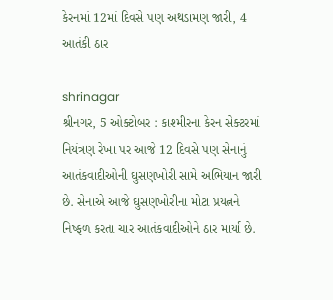કેરનમાં 12માં દિવસે પણ અથડામણ જારી, 4 આતંકી ઠાર

shrinagar
શ્રીનગર, 5 ઓક્ટોબર : કાશ્મીરના કેરન સેક્ટરમાં નિયંત્રણ રેખા પર આજે 12 દિવસે પણ સેનાનું આતંકવાદીઓની ઘુસણખોરી સામે અભિયાન જારી છે. સેનાએ આજે ઘુસણખોરીના મોટા પ્રયત્નને નિષ્ફળ કરતા ચાર આતંકવાદીઓને ઠાર માર્યા છે.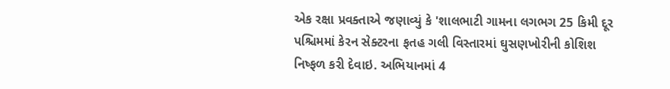એક રક્ષા પ્રવક્તાએ જણાવ્યું કે 'શાલભાટી ગામના લગભગ 25 કિમી દૂર પશ્ચિમમાં કેરન સેક્ટરના ફતહ ગલી વિસ્તારમાં ઘુસણખોરીની કોશિશ નિષ્ફળ કરી દેવાઇ. અભિયાનમાં 4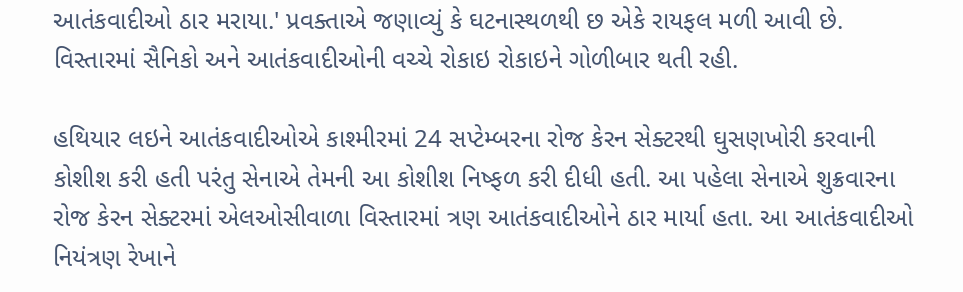આતંકવાદીઓ ઠાર મરાયા.' પ્રવક્તાએ જણાવ્યું કે ઘટનાસ્થળથી છ એકે રાયફલ મળી આવી છે. વિસ્તારમાં સૈનિકો અને આતંકવાદીઓની વચ્ચે રોકાઇ રોકાઇને ગોળીબાર થતી રહી.

હથિયાર લઇને આતંકવાદીઓએ કાશ્મીરમાં 24 સપ્ટેમ્બરના રોજ કેરન સેક્ટરથી ઘુસણખોરી કરવાની કોશીશ કરી હતી પરંતુ સેનાએ તેમની આ કોશીશ નિષ્ફળ કરી દીધી હતી. આ પહેલા સેનાએ શુક્રવારના રોજ કેરન સેક્ટરમાં એલઓસીવાળા વિસ્તારમાં ત્રણ આતંકવાદીઓને ઠાર માર્યા હતા. આ આતંકવાદીઓ નિયંત્રણ રેખાને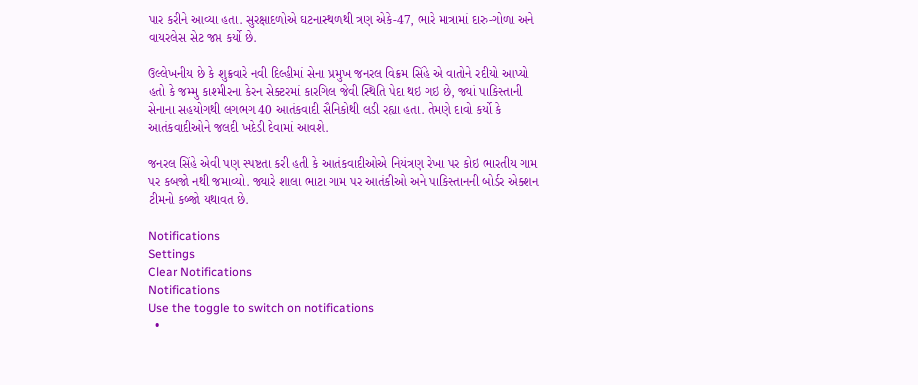પાર કરીને આવ્યા હતા. સુરક્ષાદળોએ ઘટનાસ્થળથી ત્રણ એકે-47, ભારે માત્રામાં દારુ-ગોળા અને વાયરલેસ સેટ જપ્ત કર્યો છે.

ઉલ્લેખનીય છે કે શુક્રવારે નવી દિલ્હીમાં સેના પ્રમુખ જનરલ વિક્રમ સિંહે એ વાતોને રદીયો આપ્યો હતો કે જમ્મુ કાશ્મીરના કેરન સેક્ટરમાં કારગિલ જેવી સ્થિતિ પેદા થઇ ગઇ છે, જ્યાં પાકિસ્તાની સેનાના સહયોગથી લગભગ 40 આતંકવાદી સૈનિકોથી લડી રહ્યા હતા. તેમણે દાવો કર્યો કે આતંકવાદીઓને જલદી ખદેડી દેવામાં આવશે.

જનરલ સિંહે એવી પણ સ્પષ્ટતા કરી હતી કે આતંકવાદીઓએ નિયંત્રણ રેખા પર કોઇ ભારતીય ગામ પર કબજો નથી જમાવ્યો. જ્યારે શાલા ભાટા ગામ પર આતંકીઓ અને પાકિસ્તાનની બોર્ડર એક્શન ટીમનો કબ્જો યથાવત છે.

Notifications
Settings
Clear Notifications
Notifications
Use the toggle to switch on notifications
  •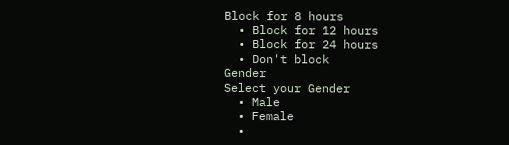Block for 8 hours
  • Block for 12 hours
  • Block for 24 hours
  • Don't block
Gender
Select your Gender
  • Male
  • Female
  •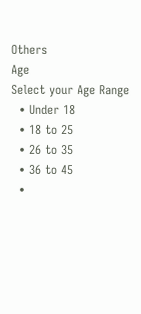Others
Age
Select your Age Range
  • Under 18
  • 18 to 25
  • 26 to 35
  • 36 to 45
  •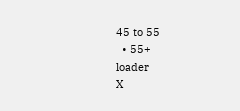45 to 55
  • 55+
loader
X